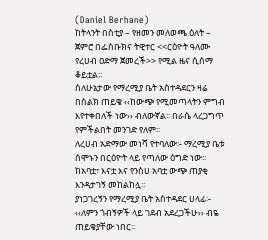(Daniel Berhane)
ከትላንት በስቲያ – የዘመን መለወጫ ዕለት – ጀምሮ በፌስቡክና ትዊተር <<ርዕዮት ዓለሙ የረሀብ ዐድማ ጀመረች>> የሚል ዜና ሲሰማ ቆይቷል፡፡
ስለሁኔታው የማረሚያ ቤት አስተዳደርን ዛሬ በስልክ ጠይቄ ‹‹ከውጭ የሚመጣላትን ምግብ እየተቀበለች ነው›› ብለውኛል፡፡ በራሴ ላረጋግጥ የምችልበት መንገድ የለም፡፡
ለረሀብ አድማው መነሻ የተባለው፡- ማረሚያ ቤቱ ሰሞኑን በርዕዮት ላይ የጣለው ዕግድ ነው፡፡ ከአባቷ፣ እናቷ እና የንስሀ አባቷ ውጭ ጠያቂ እንዳታገኝ መከልከሏ፡፡
ያነጋገረኝን የማረሚያ ቤት አስተዳደር ሀላፊ፡- ‹‹ለምን ጎብኝዎች ላይ ገደብ አደረጋችሁ›› ብዬ ጠይቄያቸው ነበር፡፡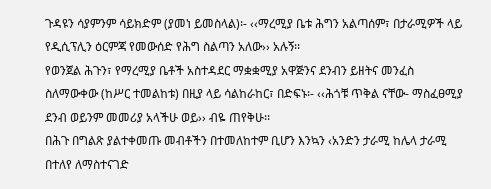ጉዳዩን ሳያምንም ሳይክድም (ያመነ ይመስላል)፡- ‹‹ማረሚያ ቤቱ ሕግን አልጣሰም፣ በታራሚዎች ላይ የዲሲፕሊን ዕርምጃ የመውሰድ የሕግ ስልጣን አለው›› አሉኝ፡፡
የወንጀል ሕጉን፣ የማረሚያ ቤቶች አስተዳደር ማቋቋሚያ አዋጅንና ደንብን ይዘትና መንፈስ ስለማውቀው (ከሥር ተመልከቱ) በዚያ ላይ ሳልከራከር፣ በድፍኑ፡- ‹‹ሕጎቹ ጥቅል ናቸው- ማስፈፀሚያ ደንብ ወይንም መመሪያ አላችሁ ወይ›› ብዬ ጠየቅሁ፡፡
በሕጉ በግልጽ ያልተቀመጡ መብቶችን በተመለከተም ቢሆን እንኳን ‹አንድን ታራሚ ከሌላ ታራሚ በተለየ ለማስተናገድ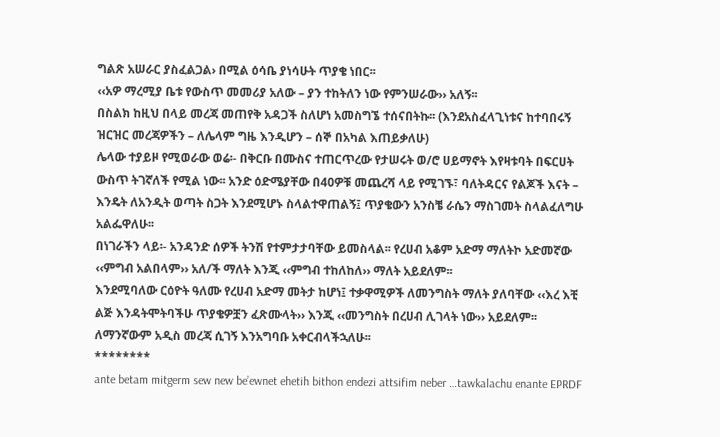ግልጽ አሠራር ያስፈልጋል› በሚል ዕሳቤ ያነሳሁት ጥያቄ ነበር፡፡
‹‹አዎ ማረሚያ ቤቱ የውስጥ መመሪያ አለው – ያን ተከትለን ነው የምንሠራው›› አለኝ፡፡
በስልክ ከዚህ በላይ መረጃ መጠየቅ አዳጋች ስለሆነ አመስግኜ ተሰናበትኩ፡፡ (እንደአስፈላጊነቱና ከተባበሩኝ ዝርዝር መረጃዎችን – ለሌላም ግዜ እንዲሆን – ሰኞ በአካል እጠይቃለሁ)
ሌላው ተያይዞ የሚወራው ወሬ፡- በቅርቡ በሙስና ተጠርጥረው የታሠሩት ወ/ሮ ሀይማኖት እየዛቱባት በፍርሀት ውስጥ ትገኛለች የሚል ነው፡፡ አንድ ዕድሜያቸው በ40ዎቹ መጨረሻ ላይ የሚገኙ፣ ባለትዳርና የልጆች እናት – እንዴት ለአንዲት ወጣት ስጋት እንደሚሆኑ ስላልተዋጠልኝ፤ ጥያቄውን አንስቼ ራሴን ማስገመት ስላልፈለግሁ አልፌዋለሁ፡፡
በነገራችን ላይ፡- አንዳንድ ሰዎች ትንሽ የተምታታባቸው ይመስላል፡፡ የረሀብ አቆም አድማ ማለትኮ አድመኛው ‹‹ምግብ አልበላም›› አለ/ች ማለት እንጂ ‹‹ምግብ ተከለከለ›› ማለት አይደለም፡፡
እንደሚባለው ርዕዮት ዓለሙ የረሀብ አድማ መትታ ከሆነ፤ ተቃዋሚዎች ለመንግስት ማለት ያለባቸው ‹‹እረ እቺ ልጅ እንዳትሞትባችሁ ጥያቄዎቿን ፈጽሙላት›› እንጂ ‹‹መንግስት በረሀብ ሊገላት ነው›› አይደለም፡፡
ለማንኛውም አዲስ መረጃ ሲገኝ እንአግባቡ አቀርብላችኋለሁ፡፡
********
ante betam mitgerm sew new be’ewnet ehetih bithon endezi attsifim neber …tawkalachu enante EPRDF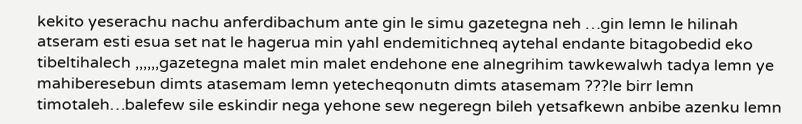kekito yeserachu nachu anferdibachum ante gin le simu gazetegna neh …gin lemn le hilinah atseram esti esua set nat le hagerua min yahl endemitichneq aytehal endante bitagobedid eko tibeltihalech ,,,,,,gazetegna malet min malet endehone ene alnegrihim tawkewalwh tadya lemn ye mahiberesebun dimts atasemam lemn yetecheqonutn dimts atasemam ???le birr lemn timotaleh…balefew sile eskindir nega yehone sew negeregn bileh yetsafkewn anbibe azenku lemn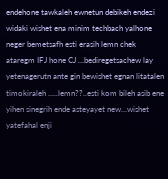endehone tawkaleh ewnetun debikeh endezi widaki wishet ena minim techbach yalhone neger bemetsafh esti erasih lemn chek ataregm IFJ hone CJ …bediregetsachew lay yetenagerutn ante gin bewishet egnan litatalen timokiraleh …..lemn??..esti kom bileh asib ene yihen sinegrih ende asteyayet new…wishet yatefahal enji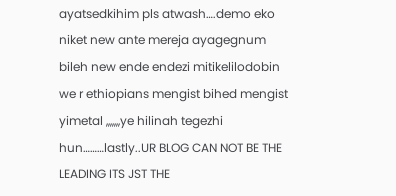ayatsedkihim pls atwash….demo eko niket new ante mereja ayagegnum bileh new ende endezi mitikelilodobin we r ethiopians mengist bihed mengist yimetal ,,,,,,,ye hilinah tegezhi hun………lastly..UR BLOG CAN NOT BE THE LEADING ITS JST THE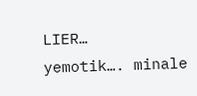LIER…
yemotik…. minale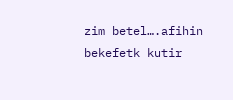zim betel….afihin bekefetk kutir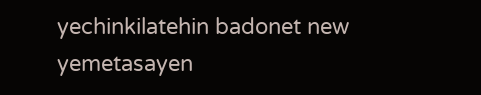yechinkilatehin badonet new yemetasayen